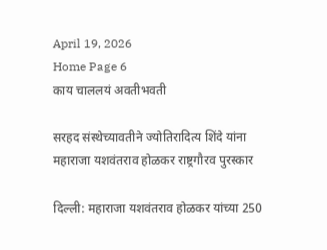April 19, 2026
Home Page 6
काय चाललयं अवतीभवती

सरहद संस्थेच्यावतीने ज्योतिरादित्य शिंदे यांना महाराजा यशवंतराव होळकर राष्ट्रगौरव पुरस्कार

दिल्ली: महाराजा यशवंतराव होळकर यांच्या 250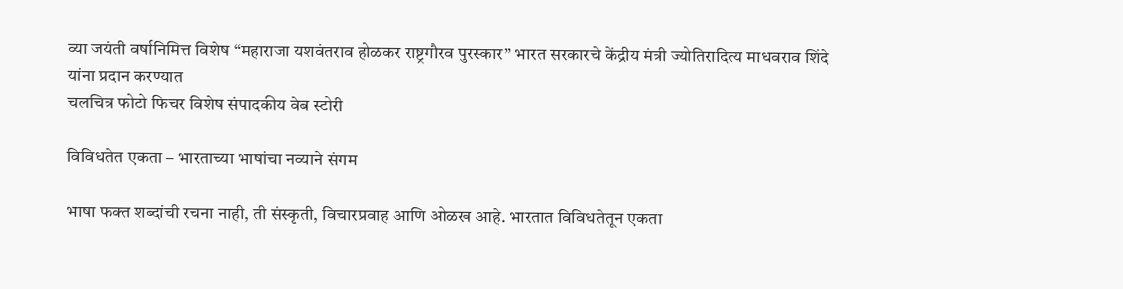व्या जयंती वर्षानिमित्त विशेष “महाराजा यशवंतराव होळकर राष्ट्रगौरव पुरस्कार” भारत सरकारचे केंद्रीय मंत्री ज्योतिरादित्य माधवराव शिंदे यांना प्रदान करण्यात
चलचित्र फोटो फिचर विशेष संपादकीय वेब स्टोरी

विविधतेत एकता – भारताच्या भाषांचा नव्याने संगम

भाषा फक्त शब्दांची रचना नाही, ती संस्कृती, विचारप्रवाह आणि ओळख आहे. भारतात विविधतेतून एकता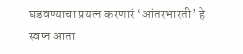घडवण्याचा प्रयत्न करणारं ‘आंतरभारती’ हे स्वप्न आता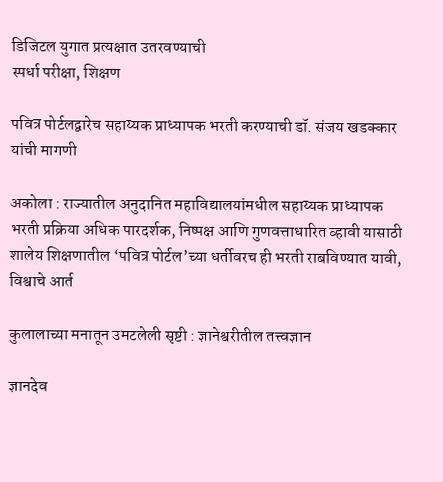डिजिटल युगात प्रत्यक्षात उतरवण्याची
स्पर्धा परीक्षा, शिक्षण

पवित्र पोर्टलद्वारेच सहाय्यक प्राध्यापक भरती करण्याची डॉ. संजय खडक्कार यांची मागणी

अकोला : राज्यातील अनुदानित महाविद्यालयांमधील सहाय्यक प्राध्यापक भरती प्रक्रिया अधिक पारदर्शक, निष्पक्ष आणि गुणवत्ताधारित व्हावी यासाठी शालेय शिक्षणातील ‘पवित्र पोर्टल’च्या धर्तीवरच ही भरती राबविण्यात यावी,
विश्वाचे आर्त

कुलालाच्या मनातून उमटलेली सृष्टी : ज्ञानेश्वरीतील तत्त्वज्ञान

ज्ञानदेव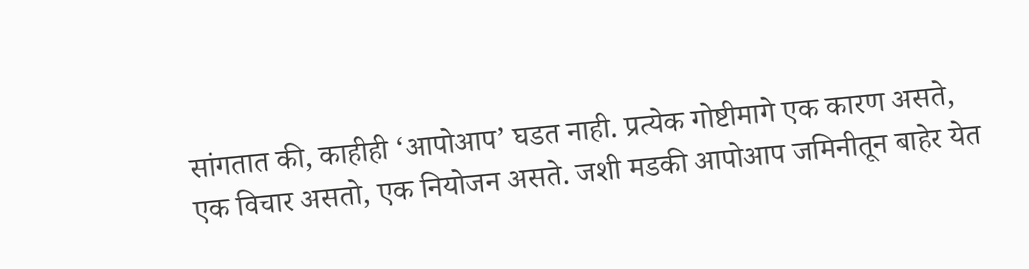सांगतात की, काहीही ‘आपोआप’ घडत नाही. प्रत्येक गोष्टीमागे एक कारण असते, एक विचार असतो, एक नियोजन असते. जशी मडकी आपोआप जमिनीतून बाहेर येत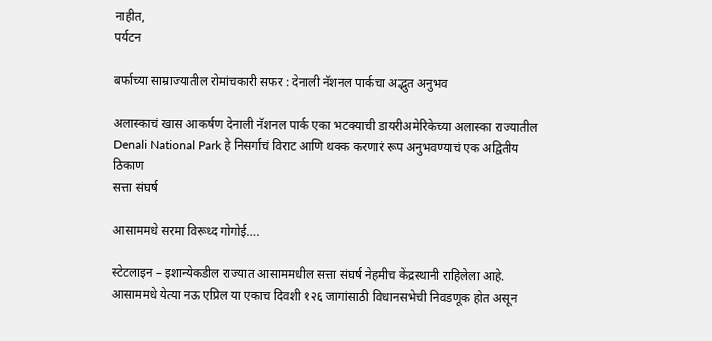नाहीत,
पर्यटन

बर्फाच्या साम्राज्यातील रोमांचकारी सफर : देनाली नॅशनल पार्कचा अद्भुत अनुभव

अलास्काचं खास आकर्षण देनाली नॅशनल पार्क एका भटक्याची डायरीअमेरिकेच्या अलास्का राज्यातील Denali National Park हे निसर्गाचं विराट आणि थक्क करणारं रूप अनुभवण्याचं एक अद्वितीय ठिकाण
सत्ता संघर्ष

आसाममधे सरमा विरूध्द गोगोई….

स्टेटलाइन – इशान्येकडील राज्यात आसाममधील सत्ता संघर्ष नेहमीच केंद्रस्थानी राहिलेला आहे. आसाममधे येत्या नऊ एप्रिल या एकाच दिवशी १२६ जागांसाठी विधानसभेची निवडणूक होत असून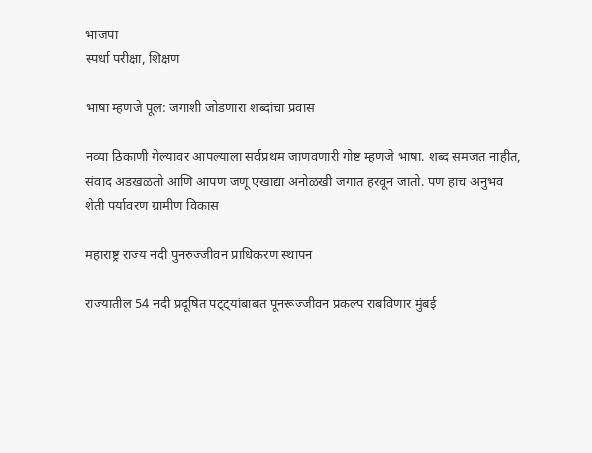भाजपा
स्पर्धा परीक्षा, शिक्षण

भाषा म्हणजे पूल: जगाशी जोडणारा शब्दांचा प्रवास

नव्या ठिकाणी गेल्यावर आपल्याला सर्वप्रथम जाणवणारी गोष्ट म्हणजे भाषा. शब्द समजत नाहीत, संवाद अडखळतो आणि आपण जणू एखाद्या अनोळखी जगात हरवून जातो. पण हाच अनुभव
शेती पर्यावरण ग्रामीण विकास

महाराष्ट्र राज्य नदी पुनरुज्जीवन प्राधिकरण स्थापन

राज्यातील 54 नदी प्रदूषित पट्ट्यांबाबत पूनरूज्जीवन प्रकल्प राबविणार मुंबई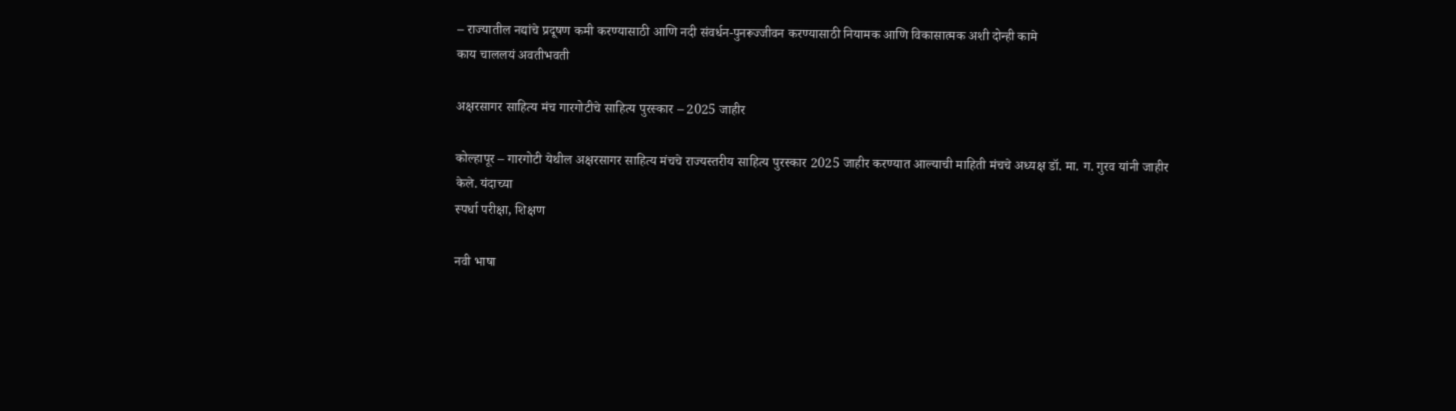– राज्यातील नद्यांचे प्रदूषण कमी करण्यासाठी आणि नदी संवर्धन-पुनरूज्जीवन करण्यासाठी नियामक आणि विकासात्मक अशी दोन्ही कामे
काय चाललयं अवतीभवती

अक्षरसागर साहित्य मंच गारगोटीचे साहित्य पुरस्कार – 2025 जाहीर

कोल्हापूर – गारगोटी येथील अक्षरसागर साहित्य मंचचे राज्यस्तरीय साहित्य पुरस्कार 2025 जाहीर करण्यात आल्याची माहिती मंचचे अध्यक्ष डॉ. मा. ग. गुरव यांनी जाहीर केले. यंदाच्या
स्पर्धा परीक्षा, शिक्षण

नवी भाषा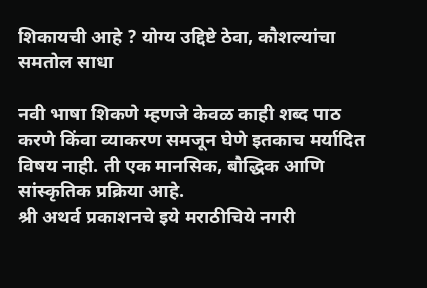शिकायची आहे ? योग्य उद्दिष्टे ठेवा, कौशल्यांचा समतोल साधा

नवी भाषा शिकणे म्हणजे केवळ काही शब्द पाठ करणे किंवा व्याकरण समजून घेणे इतकाच मर्यादित विषय नाही. ती एक मानसिक, बौद्धिक आणि सांस्कृतिक प्रक्रिया आहे.
श्री अथर्व प्रकाशनचे इये मराठीचिये नगरी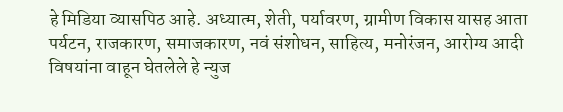हे मिडिया व्यासपिठ आहे. अध्यात्म, शेती, पर्यावरण, ग्रामीण विकास यासह आता पर्यटन, राजकारण, समाजकारण, नवं संशोधन, साहित्य, मनोरंजन, आरोग्य आदी विषयांना वाहून घेतलेले हे न्युज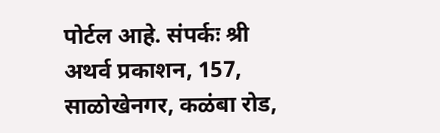पोर्टल आहे. संपर्कः श्री अथर्व प्रकाशन, 157, साळोखेनगर, कळंबा रोड,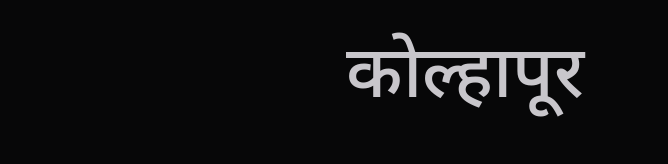कोल्हापूर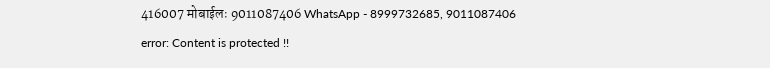416007 मोबाईलः 9011087406 WhatsApp - 8999732685, 9011087406
error: Content is protected !!